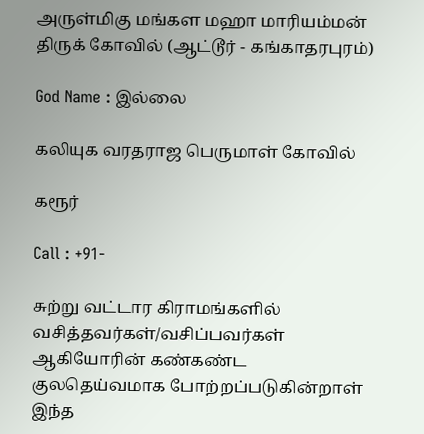அருள்மிகு மங்கள மஹா மாரியம்மன் திருக் கோவில் (ஆட்டூர் - கங்காதரபுரம்)

God Name : இல்லை

கலியுக வரதராஜ பெருமாள் கோவில்

கரூர்

Call : +91-

சுற்று வட்டார கிராமங்களில் வசித்தவர்கள்/வசிப்பவர்கள் ஆகியோரின் கண்கண்ட குலதெய்வமாக போற்றப்படுகின்றாள் இந்த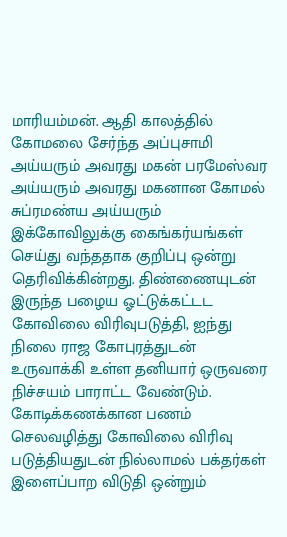மாரியம்மன். ஆதி காலத்தில் கோமலை சேர்ந்த அப்புசாமி அய்யரும் அவரது மகன் பரமேஸ்வர அய்யரும் அவரது மகனான கோமல் சுப்ரமண்ய அய்யரும் இக்கோவிலுக்கு கைங்கர்யங்கள் செய்து வந்ததாக குறிப்பு ஒன்று தெரிவிக்கின்றது. திண்ணையுடன் இருந்த பழைய ஓட்டுக்கட்டட கோவிலை விரிவுபடுத்தி, ஐந்து நிலை ராஜ கோபுரத்துடன் உருவாக்கி உள்ள தனியார் ஒருவரை நிச்சயம் பாராட்ட வேண்டும். கோடிக்கணக்கான பணம் செலவழித்து கோவிலை விரிவு படுத்தியதுடன் நில்லாமல் பக்தர்கள் இளைப்பாற விடுதி ஒன்றும்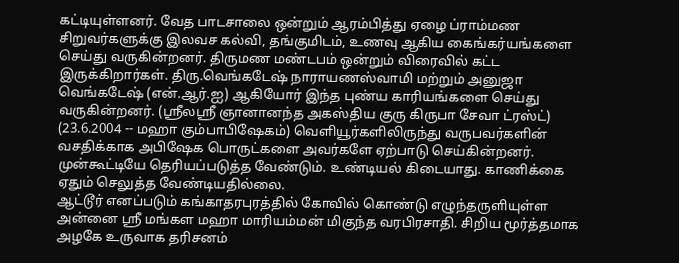கட்டியுள்ளனர். வேத பாடசாலை ஒன்றும் ஆரம்பித்து ஏழை ப்ராம்மண சிறுவர்களுக்கு இலவச கல்வி, தங்குமிடம், உணவு ஆகிய கைங்கர்யங்களை செய்து வருகின்றனர். திருமண மண்டபம் ஒன்றும் விரைவில் கட்ட இருக்கிறார்கள். திரு.வெங்கடேஷ் நாராயணஸ்வாமி மற்றும் அனுஜா வெங்கடேஷ் (என்.ஆர்.ஐ) ஆகியோர் இந்த புண்ய காரியங்களை செய்து வருகின்றனர். (ஸ்ரீலஸ்ரீ ஞானானந்த அகஸ்திய குரு கிருபா சேவா ட்ரஸ்ட்) (23.6.2004 -- மஹா கும்பாபிஷேகம்) வெளியூர்களிலிருந்து வருபவர்களின் வசதிக்காக அபிஷேக பொருட்களை அவர்களே ஏற்பாடு செய்கின்றனர். முன்கூட்டியே தெரியப்படுத்த வேண்டும். உண்டியல் கிடையாது. காணிக்கை ஏதும் செலுத்த வேண்டியதில்லை.
ஆட்டூர் எனப்படும் கங்காதரபுரத்தில் கோவில் கொண்டு எழுந்தருளியுள்ள அன்னை ஸ்ரீ மங்கள மஹா மாரியம்மன் மிகுந்த வரபிரசாதி. சிறிய மூர்த்தமாக அழகே உருவாக தரிசனம்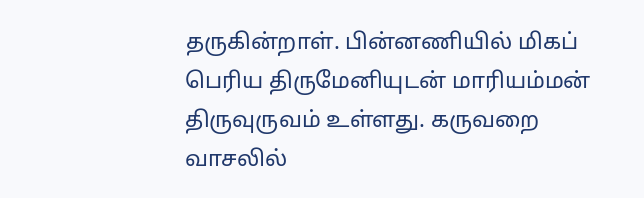தருகின்றாள். பின்னணியில் மிகப் பெரிய திருமேனியுடன் மாரியம்மன் திருவுருவம் உள்ளது. கருவறை வாசலில்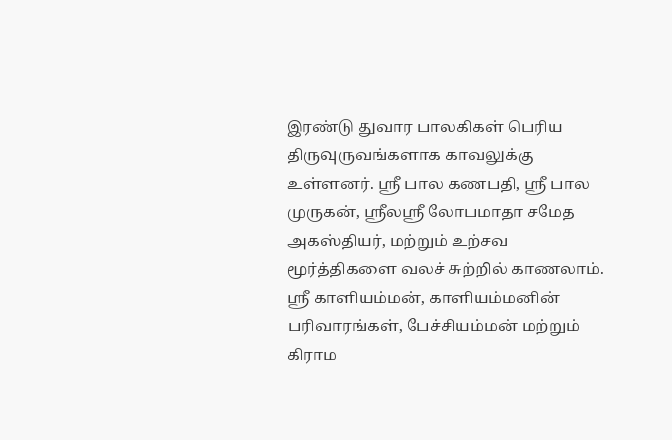இரண்டு துவார பாலகிகள் பெரிய திருவுருவங்களாக காவலுக்கு உள்ளனர். ஸ்ரீ பால கணபதி, ஸ்ரீ பால முருகன், ஸ்ரீலஸ்ரீ லோபமாதா சமேத அகஸ்தியர், மற்றும் உற்சவ மூர்த்திகளை வலச் சுற்றில் காணலாம். ஸ்ரீ காளியம்மன், காளியம்மனின் பரிவாரங்கள், பேச்சியம்மன் மற்றும் கிராம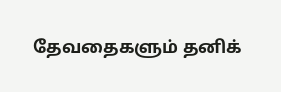தேவதைகளும் தனிக்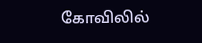கோவிலில்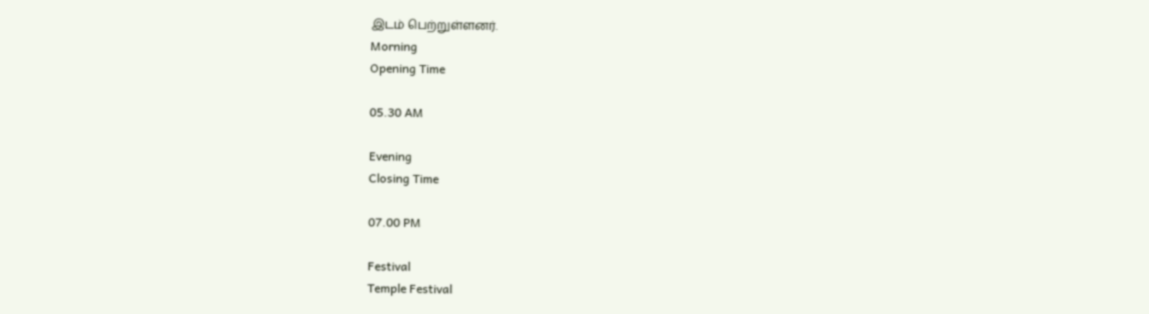இடம் பெற்றுள்ளனர்.
Morning
Opening Time

05.30 AM

Evening
Closing Time

07.00 PM

Festival
Temple Festival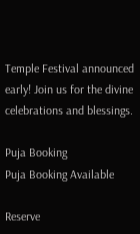Temple Festival announced early! Join us for the divine celebrations and blessings.

Puja Booking
Puja Booking Available

Reserve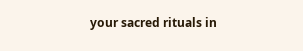your sacred rituals in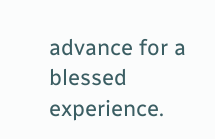advance for a blessed experience.